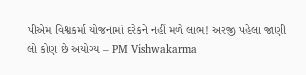પીએમ વિશ્વકર્મા યોજનામાં દરેકને નહીં મળે લાભ! અરજી પહેલા જાણી લો કોણ છે અયોગ્ય – PM Vishwakarma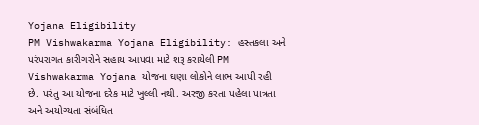Yojana Eligibility
PM Vishwakarma Yojana Eligibility: હસ્તકલા અને પરંપરાગત કારીગરોને સહાય આપવા માટે શરૂ કરાયેલી PM Vishwakarma Yojana યોજના ઘણા લોકોને લાભ આપી રહી છે. પરંતુ આ યોજના દરેક માટે ખુલ્લી નથી. અરજી કરતા પહેલા પાત્રતા અને અયોગ્યતા સંબંધિત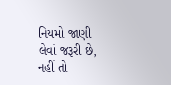નિયમો જાણી લેવાં જરૂરી છે, નહીં તો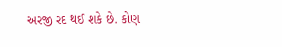અરજી રદ થઈ શકે છે. કોણ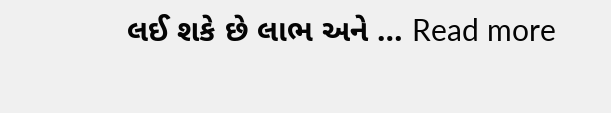લઈ શકે છે લાભ અને … Read more